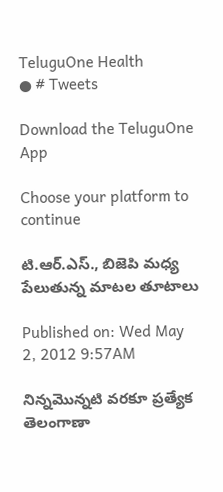TeluguOne Health
● # Tweets

Download the TeluguOne App

Choose your platform to continue

టి.ఆర్.ఎస్., బిజెపి మధ్య పేలుతున్న మాటల తూటాలు

Published on: Wed May 2, 2012 9:57AM

నిన్నమొన్నటి వరకూ ప్రత్యేక తెలంగాణా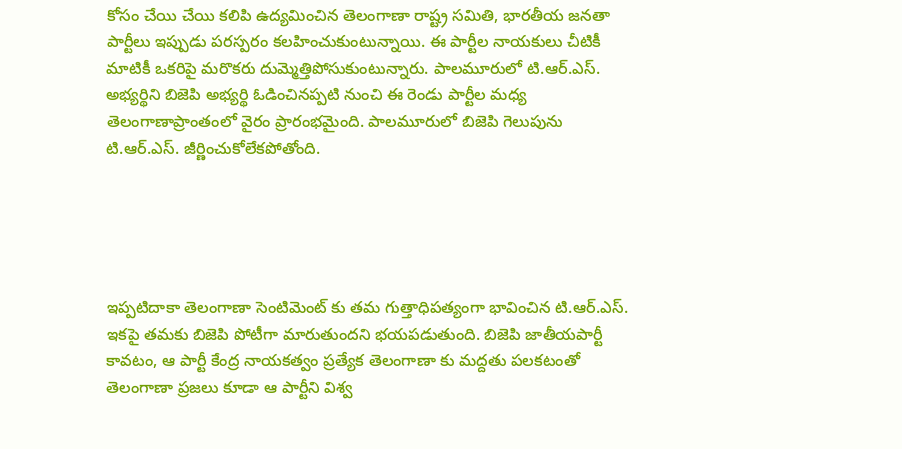కోసం చేయి చేయి కలిపి ఉద్యమించిన తెలంగాణా రాష్ట్ర సమితి, భారతీయ జనతా పార్టీలు ఇప్పుడు పరస్పరం కలహించుకుంటున్నాయి. ఈ పార్టీల నాయకులు చీటికీ మాటికీ ఒకరిపై మరొకరు దుమ్మెత్తిపోసుకుంటున్నారు. పాలమూరులో టి.ఆర్.ఎస్. అభ్యర్థిని బిజెపి అభ్యర్థి ఓడించినప్పటి నుంచి ఈ రెండు పార్టీల మధ్య తెలంగాణాప్రాంతంలో వైరం ప్రారంభమైంది. పాలమూరులో బిజెపి గెలుపును టి.ఆర్.ఎస్. జీర్ణించుకోలేకపోతోంది.





ఇప్పటిదాకా తెలంగాణా సెంటిమెంట్ కు తమ గుత్తాధిపత్యంగా భావించిన టి.ఆర్.ఎస్. ఇకపై తమకు బిజెపి పోటీగా మారుతుందని భయపడుతుంది. బిజెపి జాతీయపార్టీ కావటం, ఆ పార్టీ కేంద్ర నాయకత్వం ప్రత్యేక తెలంగాణా కు మద్దతు పలకటంతో తెలంగాణా ప్రజలు కూడా ఆ పార్టీని విశ్వ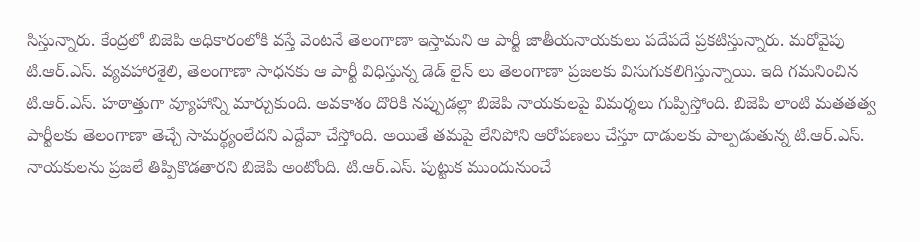సిస్తున్నారు. కేంద్రలో బిజెపి అధికారంలోకి వస్తే వెంటనే తెలంగాణా ఇస్తామని ఆ పార్టీ జాతీయనాయకులు పదేపదే ప్రకటిస్తున్నారు. మరోవైపు టి.ఆర్.ఎస్. వ్యవహారశైలి, తెలంగాణా సాధనకు ఆ పార్టీ విధిస్తున్న డెడ్ లైన్ లు తెలంగాణా ప్రజలకు విసుగుకలిగిస్తున్నాయి. ఇది గమనించిన టి.ఆర్.ఎస్. హఠాత్తుగా వ్యూహాన్ని మార్చుకుంది. అవకాశం దొరికి నప్పుడల్లా బిజెపి నాయకులపై విమర్శలు గుప్పిస్తోంది. బిజెపి లాంటి మతతత్వ పార్టీలకు తెలంగాణా తెచ్చే సామర్థ్యంలేదని ఎద్దేవా చేస్తోంది. అయితే తమపై లేనిపోని ఆరోపణలు చేస్తూ దాడులకు పాల్పడుతున్న టి.ఆర్.ఎస్. నాయకులను ప్రజలే తిప్పికొడతారని బిజెపి అంటోంది. టి.ఆర్.ఎస్. పుట్టుక ముందునుంచే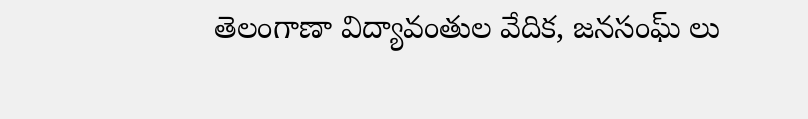తెలంగాణా విద్యావంతుల వేదిక, జనసంఘ్ లు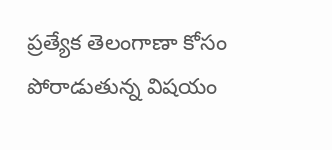ప్రత్యేక తెలంగాణా కోసం పోరాడుతున్న విషయం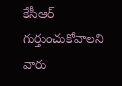కేసీఆర్ గుర్తుంచుకోవాలని వారు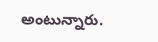అంటున్నారు.